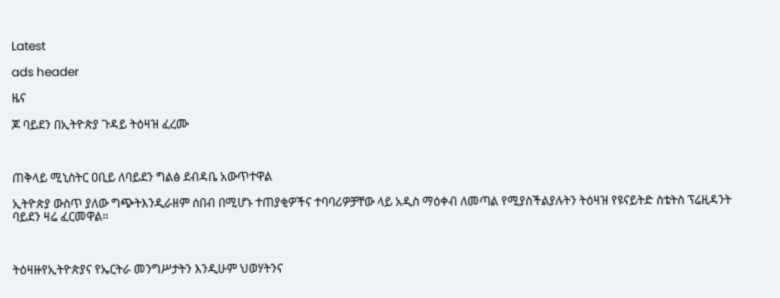Latest

ads header

ዜና

ጆ ባይደን በኢትዮጵያ ጉዳይ ትዕዛዝ ፈረሙ



ጠቅላይ ሚኒስትር ዐቢይ ለባይደን ግልፅ ደብዳቤ አውጥተዋል

ኢትዮጵያ ውስጥ ያለው ግጭትእንዲራዘም ሰበብ በሚሆኑ ተጠያቂዎችና ተባባሪዎቻቸው ላይ አዲስ ማዕቀብ ለመጣል የሚያስችልያሉትን ትዕዛዝ የዩናይትድ ስቴትስ ፕሬዚዳንት ባይደን ዛሬ ፈርመዋል።



ትዕዛዙየኢትዮጵያና የኤርትራ መንግሥታትን እንዲሁም ህወሃትንና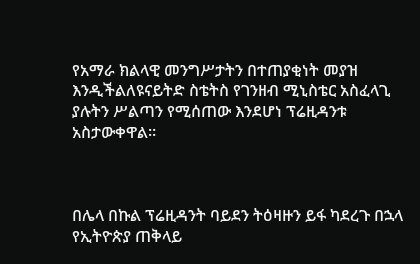የአማራ ክልላዊ መንግሥታትን በተጠያቂነት መያዝ እንዲችልለዩናይትድ ስቴትስ የገንዘብ ሚኒስቴር አስፈላጊ ያሉትን ሥልጣን የሚሰጠው እንደሆነ ፕሬዚዳንቱ አስታውቀዋል።



በሌላ በኩል ፕሬዚዳንት ባይደን ትዕዛዙን ይፋ ካደረጉ በኋላ የኢትዮጵያ ጠቅላይ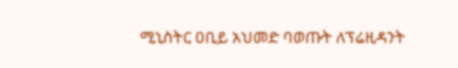ሚኒስትር ዐቢይ አህመድ ባወጡት ለፕሬዚዳንት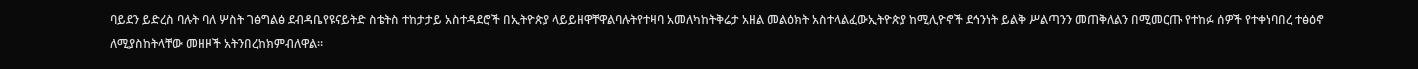ባይደን ይድረስ ባሉት ባለ ሦስት ገፅግልፅ ደብዳቤየዩናይትድ ስቴትስ ተከታታይ አስተዳደሮች በኢትዮጵያ ላይይዘዋቸዋልባሉትየተዛባ አመለካከትቅሬታ አዘል መልዕክት አስተላልፈውኢትዮጵያ ከሚሊዮኖች ደኅንነት ይልቅ ሥልጣንን መጠቅለልን በሚመርጡ የተከፉ ሰዎች የተቀነባበረ ተፅዕኖ ለሚያስከትላቸው መዘዞች አትንበረከክምብለዋል።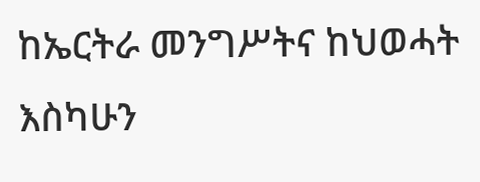ከኤርትራ መንግሥትና ከህወሓት እስካሁን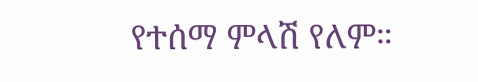የተሰማ ምላሽ የለም።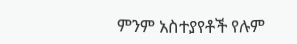ምንም አስተያየቶች የሉም